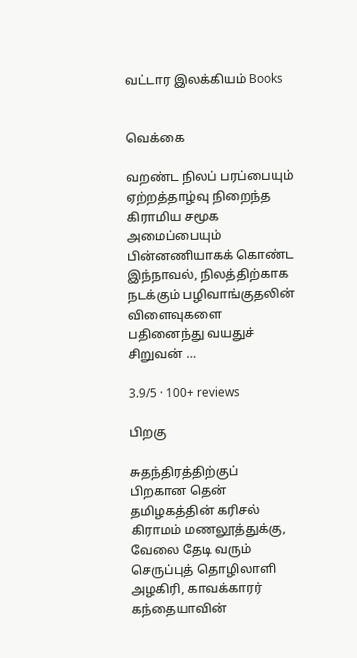வட்டார இலக்கியம் Books


வெக்கை

வறண்ட நிலப் பரப்பையும் ஏற்றத்தாழ்வு நிறைந்த கிராமிய சமூக அமைப்பையும் பின்னணியாகக் கொண்ட இந்நாவல், நிலத்திற்காக நடக்கும் பழிவாங்குதலின் விளைவுகளை பதினைந்து வயதுச் சிறுவன் …

3.9/5 · 100+ reviews

பிறகு

சுதந்திரத்திற்குப் பிறகான தென் தமிழகத்தின் கரிசல் கிராமம் மணலூத்துக்கு, வேலை தேடி வரும் செருப்புத் தொழிலாளி அழகிரி, காவக்காரர் கந்தையாவின்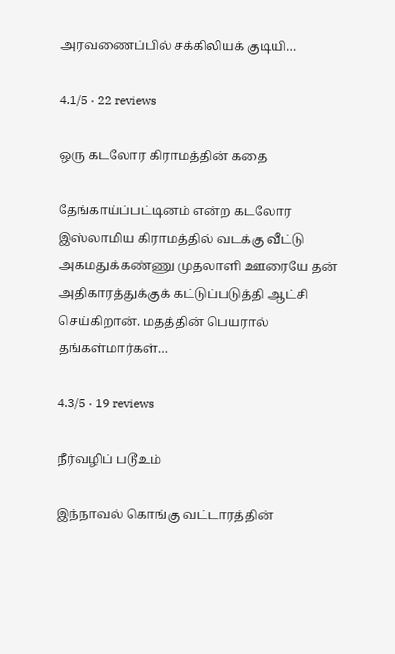அரவணைப்பில் சக்கிலியக் குடியி…

4.1/5 · 22 reviews

ஒரு கடலோர கிராமத்தின் கதை

தேங்காய்ப்பட்டினம் என்ற கடலோர இஸ்லாமிய கிராமத்தில் வடக்கு வீட்டு அகமதுக்கண்ணு முதலாளி ஊரையே தன் அதிகாரத்துக்குக் கட்டுப்படுத்தி ஆட்சி செய்கிறான். மதத்தின் பெயரால் தங்கள்மார்கள்…

4.3/5 · 19 reviews

நீர்வழிப் படூஉம்

இந்நாவல் கொங்கு வட்டாரத்தின்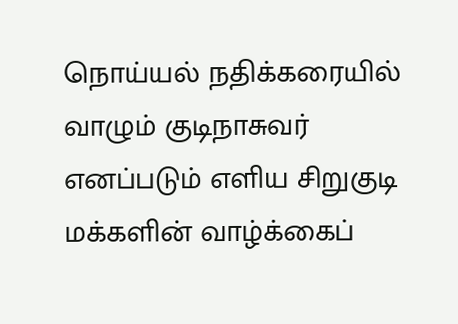நொய்யல் நதிக்கரையில் வாழும் குடிநாசுவர் எனப்படும் எளிய சிறுகுடி மக்களின் வாழ்க்கைப்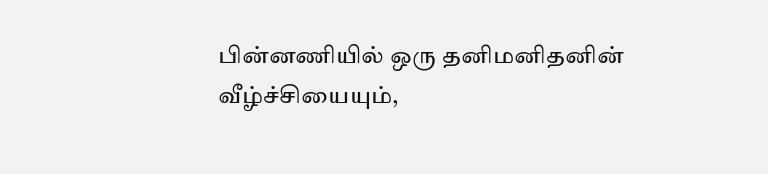பின்னணியில் ஒரு தனிமனிதனின் வீழ்ச்சியையும்,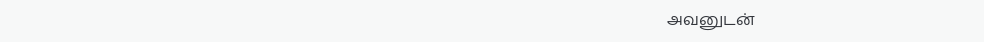அவனுடன்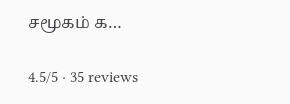சமூகம் க…

4.5/5 · 35 reviews